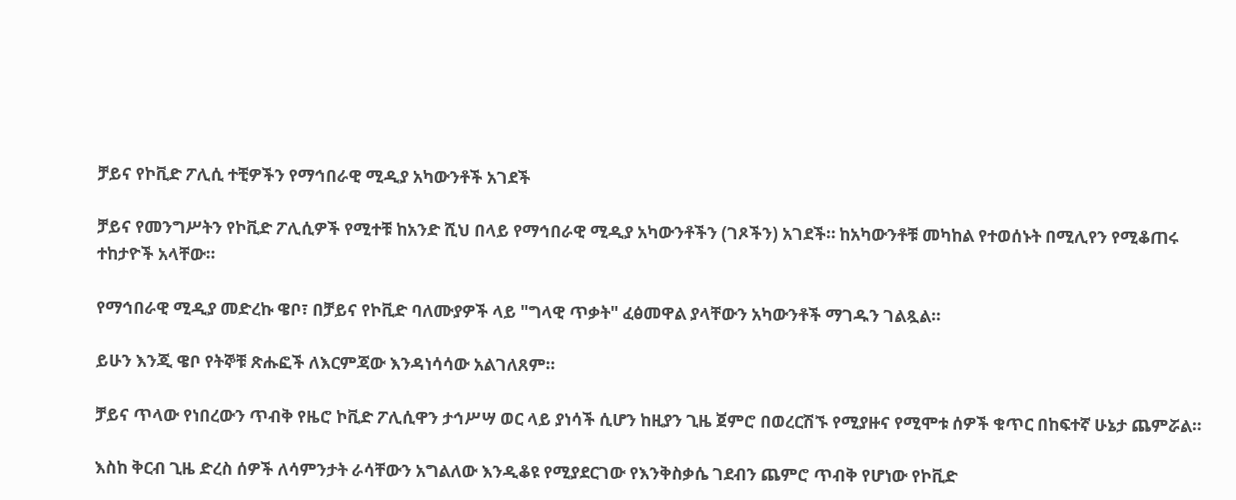ቻይና የኮቪድ ፖሊሲ ተቺዎችን የማኅበራዊ ሚዲያ አካውንቶች አገደች

ቻይና የመንግሥትን የኮቪድ ፖሊሲዎች የሚተቹ ከአንድ ሺህ በላይ የማኅበራዊ ሚዲያ አካውንቶችን (ገጾችን) አገደች። ከአካውንቶቹ መካከል የተወሰኑት በሚሊየን የሚቆጠሩ ተከታዮች አላቸው።

የማኅበራዊ ሚዲያ መድረኩ ዌቦ፣ በቻይና የኮቪድ ባለሙያዎች ላይ "ግላዊ ጥቃት" ፈፅመዋል ያላቸውን አካውንቶች ማገዱን ገልጿል።

ይሁን እንጂ ዌቦ የትኞቹ ጽሑፎች ለእርምጃው እንዳነሳሳው አልገለጸም።

ቻይና ጥላው የነበረውን ጥብቅ የዜሮ ኮቪድ ፖሊሲዋን ታኅሥሣ ወር ላይ ያነሳች ሲሆን ከዚያን ጊዜ ጀምሮ በወረርሽኙ የሚያዙና የሚሞቱ ሰዎች ቁጥር በከፍተኛ ሁኔታ ጨምሯል።

እስከ ቅርብ ጊዜ ድረስ ሰዎች ለሳምንታት ራሳቸውን አግልለው እንዲቆዩ የሚያደርገው የእንቅስቃሴ ገደብን ጨምሮ ጥብቅ የሆነው የኮቪድ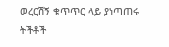ወረርሽኝ ቁጥጥር ላይ ያነጣጠሩ ትችቶች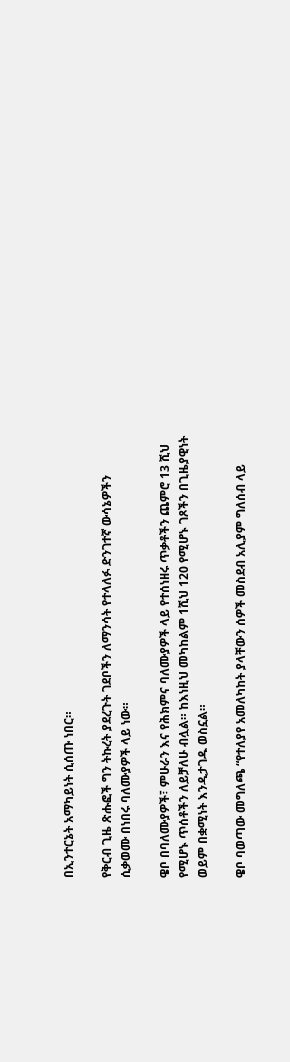በኢንተርኔት አማካይነት ሲሰጡ ነበር።

የቅርብ ጊዜ ጽሑፎች ግን ትኩረት ያደረጉት ገደቦችን ለማንሳት የተላለፉ ድንገተኛ ውሳኔዎችን ሲቃወሙ በነበሩ ባለሙያዎች ላይ ነው።

ዌቦ በባለሙያዎች፣ ምሁራን እና የሕክምና ባለሙያዎች ላይ የተሰነዘሩ ጥቃቶችን ጨምሮ 13 ሺህ የሚሆኑ ጥሰቶችን ለይቻለሁ ብሏል። ከእነዚህ መካከልም 1ሺህ 120 የሚሆኑ ገጾችን በጊዜያዊነት ወይም በቋሚነት እንዲታገዱ ወስኗል።

ዌቦ ባወጣው መግለጫ “የተለያየ አመለካከት ያላቸውን ሰዎች መስደብ አሊያም ግለሰብ ላይ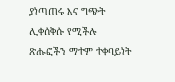ያነጣጠሩ እና ግጭት ሊቀሰቅሱ የሚችሉ ጽሑፎችን ማተም ተቀባይነት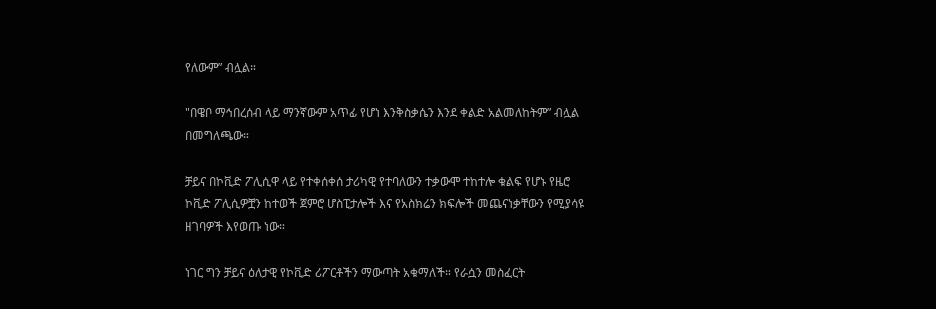የለውም” ብሏል።

"በዌቦ ማኅበረሰብ ላይ ማንኛውም አጥፊ የሆነ እንቅስቃሴን እንደ ቀልድ አልመለከትም” ብሏል በመግለጫው።

ቻይና በኮቪድ ፖሊሲዋ ላይ የተቀሰቀሰ ታሪካዊ የተባለውን ተቃውሞ ተከተሎ ቁልፍ የሆኑ የዜሮ ኮቪድ ፖሊሲዎቿን ከተወች ጀምሮ ሆስፒታሎች እና የአስክሬን ክፍሎች መጨናነቃቸውን የሚያሳዩ ዘገባዎች እየወጡ ነው።

ነገር ግን ቻይና ዕለታዊ የኮቪድ ሪፖርቶችን ማውጣት አቁማለች። የራሷን መስፈርት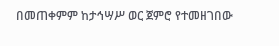በመጠቀምም ከታኅሣሥ ወር ጀምሮ የተመዘገበው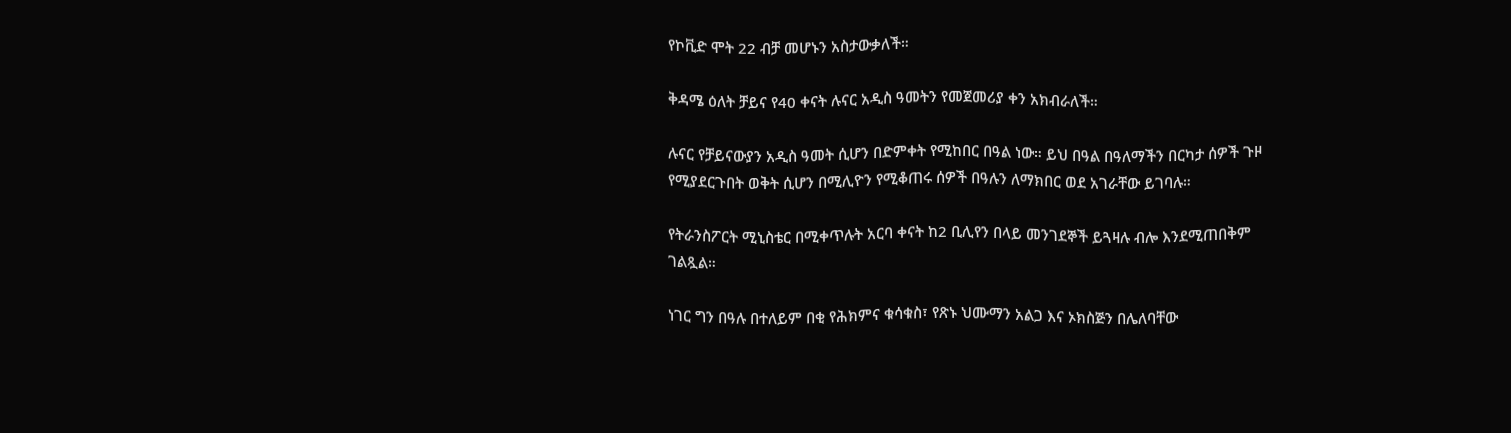የኮቪድ ሞት 22 ብቻ መሆኑን አስታውቃለች።

ቅዳሜ ዕለት ቻይና የ40 ቀናት ሉናር አዲስ ዓመትን የመጀመሪያ ቀን አክብራለች።

ሉናር የቻይናውያን አዲስ ዓመት ሲሆን በድምቀት የሚከበር በዓል ነው። ይህ በዓል በዓለማችን በርካታ ሰዎች ጉዞ የሚያደርጉበት ወቅት ሲሆን በሚሊዮን የሚቆጠሩ ሰዎች በዓሉን ለማክበር ወደ አገራቸው ይገባሉ።

የትራንስፖርት ሚኒስቴር በሚቀጥሉት አርባ ቀናት ከ2 ቢሊየን በላይ መንገደኞች ይጓዛሉ ብሎ እንደሚጠበቅም ገልጿል።

ነገር ግን በዓሉ በተለይም በቂ የሕክምና ቁሳቁስ፣ የጽኑ ህሙማን አልጋ እና ኦክስጅን በሌለባቸው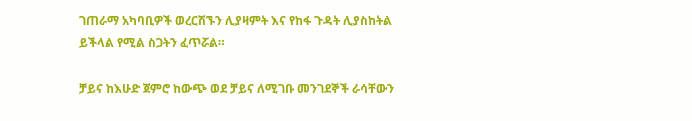ገጠራማ አካባቢዎች ወረርሽኙን ሊያዛምት እና የከፋ ጉዳት ሊያስከትል ይችላል የሚል ስጋትን ፈጥሯል።

ቻይና ከእሁድ ጀምሮ ከውጭ ወደ ቻይና ለሚገቡ መንገደኞች ራሳቸውን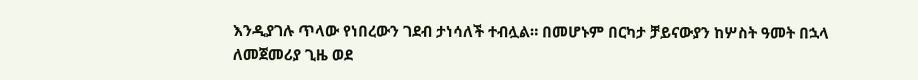እንዲያገሉ ጥላው የነበረውን ገደብ ታነሳለች ተብሏል። በመሆኑም በርካታ ቻይናውያን ከሦስት ዓመት በኋላ ለመጀመሪያ ጊዜ ወደ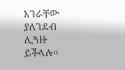አገራቸው ያለገደብ ሊጓዙ ይችላሉ።